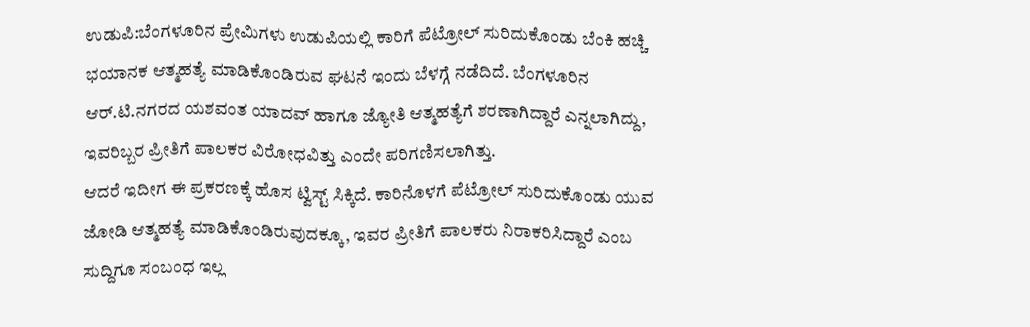ಉಡುಪಿ:ಬೆಂಗಳೂರಿನ ಪ್ರೇಮಿಗಳು ಉಡುಪಿಯಲ್ಲಿ ಕಾರಿಗೆ ಪೆಟ್ರೋಲ್ ಸುರಿದುಕೊಂಡು ಬೆಂಕಿ ಹಚ್ಚಿ ಭಯಾನಕ ಆತ್ಮಹತ್ಯೆ ಮಾಡಿಕೊಂಡಿರುವ ಘಟನೆ ಇಂದು ಬೆಳಗ್ಗೆ ನಡೆದಿದೆ. ಬೆಂಗಳೂರಿನ ಆರ್.ಟಿ.ನಗರದ ಯಶವಂತ ಯಾದವ್ ಹಾಗೂ ಜ್ಯೋತಿ ಆತ್ಮಹತ್ಯೆಗೆ ಶರಣಾಗಿದ್ದಾರೆ ಎನ್ನಲಾಗಿದ್ದು, ಇವರಿಬ್ಬರ ಪ್ರೀತಿಗೆ ಪಾಲಕರ ವಿರೋಧವಿತ್ತು ಎಂದೇ ಪರಿಗಣಿಸಲಾಗಿತ್ತು.
ಆದರೆ ಇದೀಗ ಈ ಪ್ರಕರಣಕ್ಕೆ ಹೊಸ ಟ್ವಿಸ್ಟ್ ಸಿಕ್ಕಿದೆ. ಕಾರಿನೊಳಗೆ ಪೆಟ್ರೋಲ್ ಸುರಿದುಕೊಂಡು ಯುವ ಜೋಡಿ ಆತ್ಮಹತ್ಯೆ ಮಾಡಿಕೊಂಡಿರುವುದಕ್ಕೂ, ಇವರ ಪ್ರೀತಿಗೆ ಪಾಲಕರು ನಿರಾಕರಿಸಿದ್ದಾರೆ ಎಂಬ ಸುದ್ದಿಗೂ ಸಂಬಂಧ ಇಲ್ಲ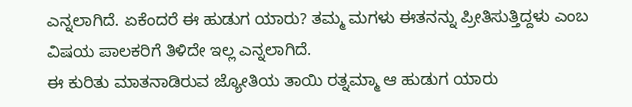ಎನ್ನಲಾಗಿದೆ. ಏಕೆಂದರೆ ಈ ಹುಡುಗ ಯಾರು? ತಮ್ಮ ಮಗಳು ಈತನನ್ನು ಪ್ರೀತಿಸುತ್ತಿದ್ದಳು ಎಂಬ ವಿಷಯ ಪಾಲಕರಿಗೆ ತಿಳಿದೇ ಇಲ್ಲ ಎನ್ನಲಾಗಿದೆ.
ಈ ಕುರಿತು ಮಾತನಾಡಿರುವ ಜ್ಯೋತಿಯ ತಾಯಿ ರತ್ನಮ್ಮಾ ಆ ಹುಡುಗ ಯಾರು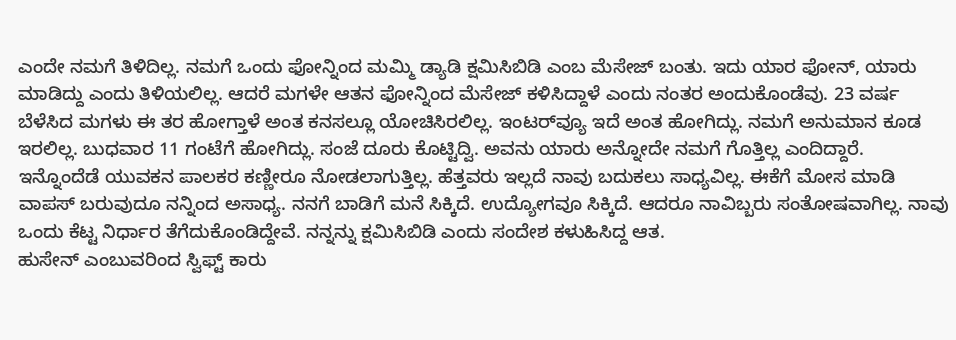ಎಂದೇ ನಮಗೆ ತಿಳಿದಿಲ್ಲ. ನಮಗೆ ಒಂದು ಫೋನ್ನಿಂದ ಮಮ್ಮಿ ಡ್ಯಾಡಿ ಕ್ಷಮಿಸಿಬಿಡಿ ಎಂಬ ಮೆಸೇಜ್ ಬಂತು. ಇದು ಯಾರ ಫೋನ್, ಯಾರು ಮಾಡಿದ್ದು ಎಂದು ತಿಳಿಯಲಿಲ್ಲ. ಆದರೆ ಮಗಳೇ ಆತನ ಫೋನ್ನಿಂದ ಮೆಸೇಜ್ ಕಳಿಸಿದ್ದಾಳೆ ಎಂದು ನಂತರ ಅಂದುಕೊಂಡೆವು. 23 ವರ್ಷ ಬೆಳೆಸಿದ ಮಗಳು ಈ ತರ ಹೋಗ್ತಾಳೆ ಅಂತ ಕನಸಲ್ಲೂ ಯೋಚಿಸಿರಲಿಲ್ಲ. ಇಂಟರ್‌ವ್ಯೂ ಇದೆ ಅಂತ ಹೋಗಿದ್ಲು. ನಮಗೆ ಅನುಮಾನ ಕೂಡ ಇರಲಿಲ್ಲ. ಬುಧವಾರ 11 ಗಂಟೆಗೆ ಹೋಗಿದ್ಲು. ಸಂಜೆ ದೂರು ಕೊಟ್ಟಿದ್ವಿ. ಅವನು ಯಾರು ಅನ್ನೋದೇ ನಮಗೆ ಗೊತ್ತಿಲ್ಲ ಎಂದಿದ್ದಾರೆ.
ಇನ್ನೊಂದೆಡೆ ಯುವಕನ ಪಾಲಕರ ಕಣ್ಣೀರೂ ನೋಡಲಾಗುತ್ತಿಲ್ಲ. ಹೆತ್ತವರು ಇಲ್ಲದೆ ನಾವು ಬದುಕಲು ಸಾಧ್ಯವಿಲ್ಲ. ಈಕೆಗೆ ಮೋಸ ಮಾಡಿ ವಾಪಸ್ ಬರುವುದೂ ನನ್ನಿಂದ ಅಸಾಧ್ಯ. ನನಗೆ ಬಾಡಿಗೆ ಮನೆ ಸಿಕ್ಕಿದೆ. ಉದ್ಯೋಗವೂ ಸಿಕ್ಕಿದೆ. ಆದರೂ ನಾವಿಬ್ಬರು ಸಂತೋಷವಾಗಿಲ್ಲ. ನಾವು ಒಂದು ಕೆಟ್ಟ ನಿರ್ಧಾರ ತೆಗೆದುಕೊಂಡಿದ್ದೇವೆ. ನನ್ನನ್ನು ಕ್ಷಮಿಸಿಬಿಡಿ ಎಂದು ಸಂದೇಶ ಕಳುಹಿಸಿದ್ದ ಆತ.
ಹುಸೇನ್ ಎಂಬುವರಿಂದ ಸ್ವಿಫ್ಟ್ ಕಾರು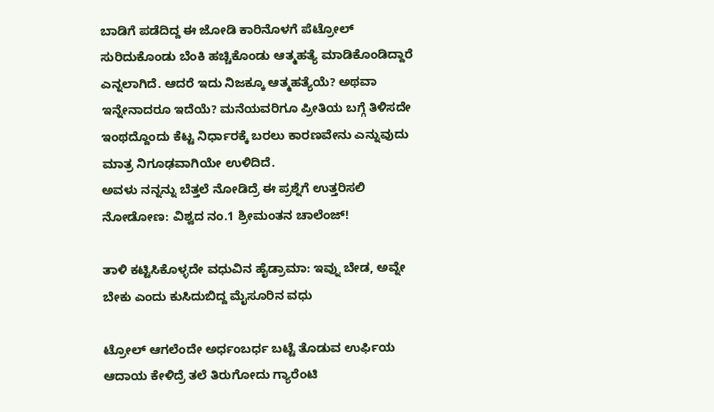ಬಾಡಿಗೆ ಪಡೆದಿದ್ದ ಈ ಜೋಡಿ ಕಾರಿನೊಳಗೆ ಪೆಟ್ರೋಲ್ ಸುರಿದುಕೊಂಡು ಬೆಂಕಿ ಹಚ್ಚಿಕೊಂಡು ಆತ್ಮಹತ್ಯೆ ಮಾಡಿಕೊಂಡಿದ್ದಾರೆ ಎನ್ನಲಾಗಿದೆ. ಆದರೆ ಇದು ನಿಜಕ್ಕೂ ಆತ್ಮಹತ್ಯೆಯೆ? ಅಥವಾ ಇನ್ನೇನಾದರೂ ಇದೆಯೆ? ಮನೆಯವರಿಗೂ ಪ್ರೀತಿಯ ಬಗ್ಗೆ ತಿಳಿಸದೇ ಇಂಥದ್ದೊಂದು ಕೆಟ್ಟ ನಿರ್ಧಾರಕ್ಕೆ ಬರಲು ಕಾರಣವೇನು ಎನ್ನುವುದು ಮಾತ್ರ ನಿಗೂಢವಾಗಿಯೇ ಉಳಿದಿದೆ.
ಅವಳು ನನ್ನನ್ನು ಬೆತ್ತಲೆ ನೋಡಿದ್ರೆ ಈ ಪ್ರಶ್ನೆಗೆ ಉತ್ತರಿಸಲಿ ನೋಡೋಣ: ವಿಶ್ವದ ನಂ.1 ಶ್ರೀಮಂತನ ಚಾಲೆಂಜ್!

ತಾಳಿ ಕಟ್ಟಿಸಿಕೊಳ್ಳದೇ ವಧುವಿನ ಹೈಡ್ರಾಮಾ: ಇವ್ನು ಬೇಡ, ಅವ್ನೇ ಬೇಕು ಎಂದು ಕುಸಿದುಬಿದ್ದ ಮೈಸೂರಿನ ವಧು

ಟ್ರೋಲ್ ಆಗಲೆಂದೇ ಅರ್ಧಂಬರ್ಧ ಬಟ್ಟೆ ತೊಡುವ ಉರ್ಫಿಯ ಆದಾಯ ಕೇಳಿದ್ರೆ ತಲೆ ತಿರುಗೋದು ಗ್ಯಾರೆಂಟಿ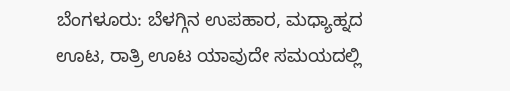ಬೆಂಗಳೂರು: ಬೆಳಗ್ಗಿನ ಉಪಹಾರ, ಮಧ್ಯಾಹ್ನದ ಊಟ, ರಾತ್ರಿ ಊಟ ಯಾವುದೇ ಸಮಯದಲ್ಲಿ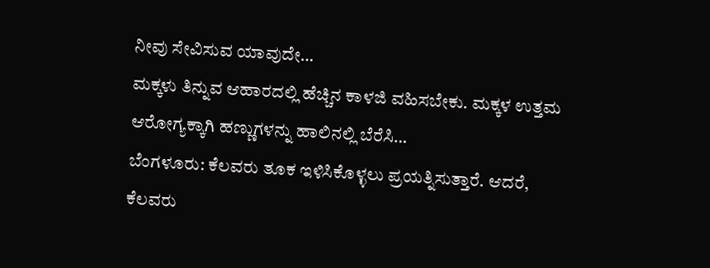ನೀವು ಸೇವಿಸುವ ಯಾವುದೇ…
ಮಕ್ಕಳು ತಿನ್ನುವ ಆಹಾರದಲ್ಲಿ ಹೆಚ್ಚಿನ ಕಾಳಜಿ ವಹಿಸಬೇಕು. ಮಕ್ಕಳ ಉತ್ತಮ ಆರೋಗ್ಯಕ್ಕಾಗಿ ಹಣ್ಣುಗಳನ್ನು ಹಾಲಿನಲ್ಲಿ ಬೆರೆಸಿ…
ಬೆಂಗಳೂರು: ಕೆಲವರು ತೂಕ ಇಳಿಸಿಕೊಳ್ಳಲು ಪ್ರಯತ್ನಿಸುತ್ತಾರೆ. ಆದರೆ, ಕೆಲವರು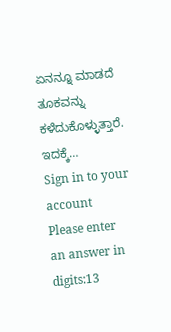ಏನನ್ನೂ ಮಾಡದೆ ತೂಕವನ್ನು ಕಳೆದುಕೊಳ್ಳುತ್ತಾರೆ. ಇದಕ್ಕೆ…
Sign in to your account
Please enter an answer in digits:13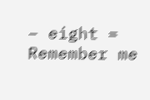− eight =
Remember me